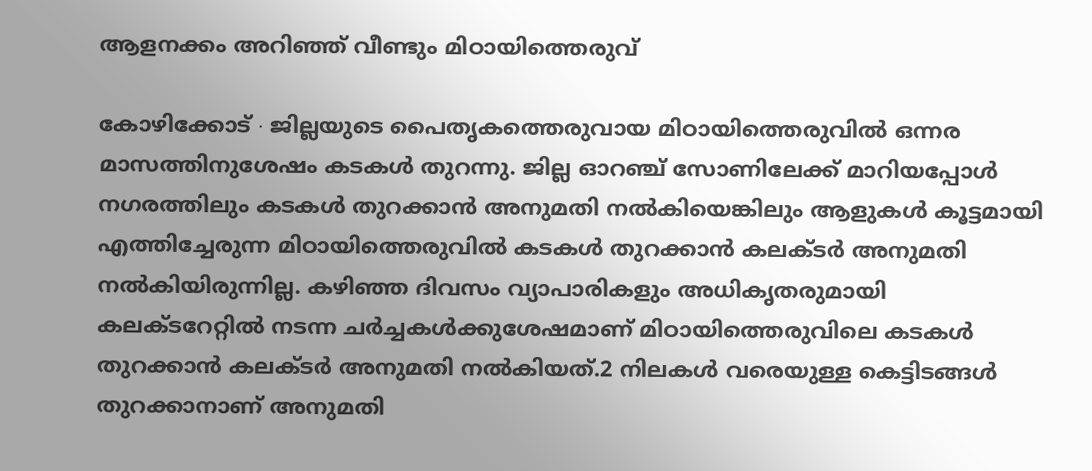ആളനക്കം അറിഞ്ഞ് വീണ്ടും മിഠായിത്തെരുവ്

കോഴിക്കോട് ∙ ജില്ലയുടെ പൈതൃകത്തെരുവായ മിഠായിത്തെരുവിൽ ഒന്നര മാസത്തിനുശേഷം കടകൾ തുറന്നു. ജില്ല ഓറഞ്ച് സോണിലേക്ക് മാറിയപ്പോൾ നഗരത്തിലും കടകൾ തുറക്കാൻ അനുമതി നൽകിയെങ്കിലും ആളുകൾ കൂട്ടമായി എത്തിച്ചേരുന്ന മിഠായിത്തെരുവിൽ കടകൾ തുറക്കാൻ കലക്ടർ അനുമതി നൽകിയിരുന്നില്ല. കഴിഞ്ഞ ദിവസം വ്യാപാരികളും അധികൃതരുമായി കലക്ടറേറ്റിൽ നടന്ന ചർച്ചകൾക്കുശേഷമാണ് മിഠായിത്തെരുവിലെ കടകൾ തുറക്കാൻ കലക്ടർ അനുമതി നൽകിയത്.2 നിലകൾ വരെയുള്ള കെട്ടിടങ്ങൾ തുറക്കാനാണ് അനുമതി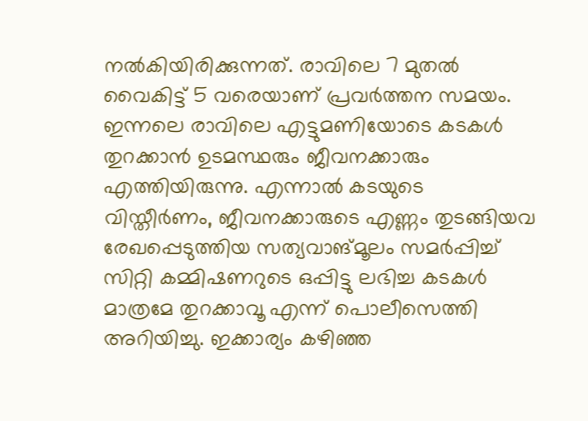നൽകിയിരിക്കുന്നത്. രാവിലെ 7 മുതൽ വൈകിട്ട് 5 വരെയാണ് പ്രവർത്തന സമയം.
ഇന്നലെ രാവിലെ എട്ടുമണിയോടെ കടകൾ തുറക്കാൻ ഉടമസ്ഥരും ജീവനക്കാരും എത്തിയിരുന്നു. എന്നാൽ കടയുടെ വിസ്തീർണം, ജീവനക്കാരുടെ എണ്ണം തുടങ്ങിയവ രേഖപ്പെടുത്തിയ സത്യവാങ്മൂലം സമർപ്പിച്ച് സിറ്റി കമ്മിഷണറുടെ ഒപ്പിട്ടു ലഭിച്ച കടകൾ മാത്രമേ തുറക്കാവൂ എന്ന് പൊലീസെത്തി അറിയിച്ചു. ഇക്കാര്യം കഴിഞ്ഞ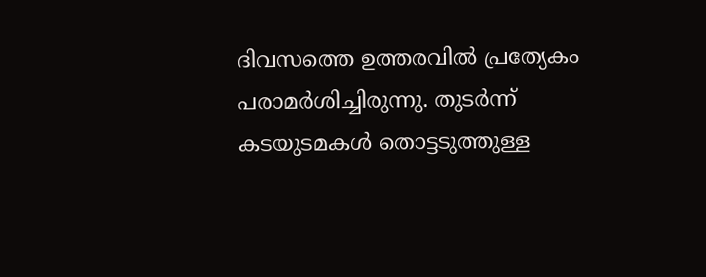ദിവസത്തെ ഉത്തരവിൽ പ്രത്യേകം പരാമർശിച്ചിരുന്നു. തുടർന്ന് കടയുടമകൾ തൊട്ടടുത്തുള്ള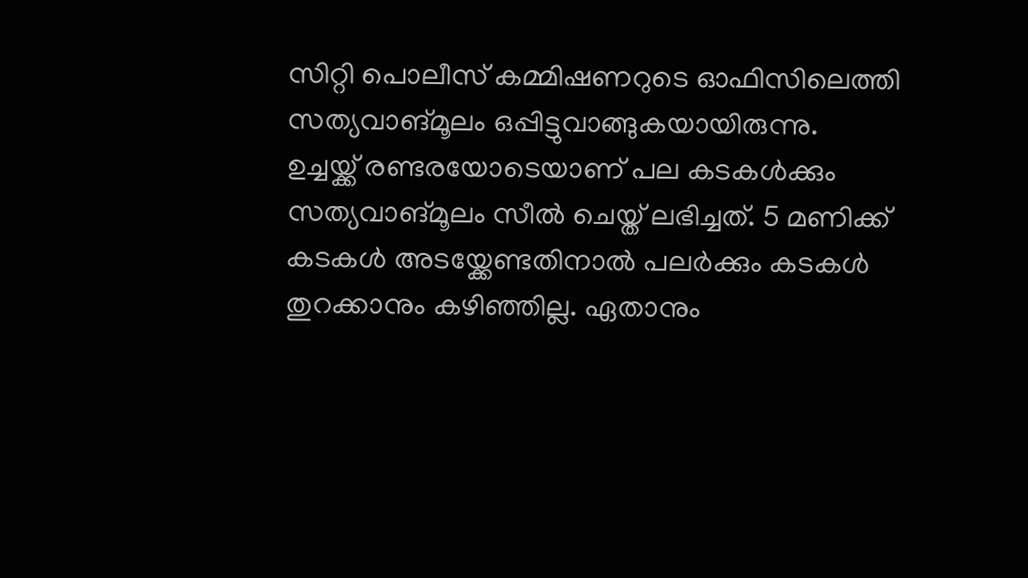സിറ്റി പൊലീസ് കമ്മിഷണറുടെ ഓഫിസിലെത്തി സത്യവാങ്മൂലം ഒപ്പിട്ടുവാങ്ങുകയായിരുന്നു.
ഉച്ചയ്ക്ക് രണ്ടരയോടെയാണ് പല കടകൾക്കും സത്യവാങ്മൂലം സീൽ ചെയ്ത് ലഭിച്ചത്. 5 മണിക്ക് കടകൾ അടയ്ക്കേണ്ടതിനാൽ പലർക്കും കടകൾ തുറക്കാനും കഴിഞ്ഞില്ല. ഏതാനും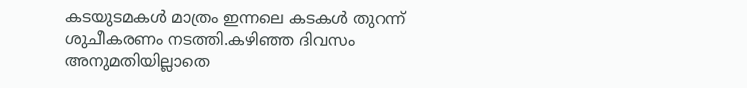കടയുടമകൾ മാത്രം ഇന്നലെ കടകൾ തുറന്ന് ശുചീകരണം നടത്തി.കഴിഞ്ഞ ദിവസം അനുമതിയില്ലാതെ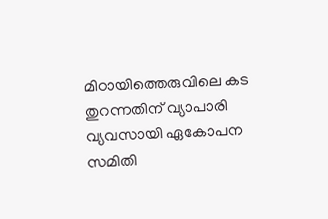മിഠായിത്തെരുവിലെ കട തുറന്നതിന് വ്യാപാരി വ്യവസായി ഏകോപന സമിതി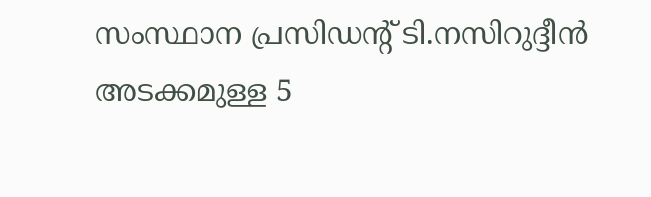സംസ്ഥാന പ്രസിഡന്റ് ടി.നസിറുദ്ദീൻ അടക്കമുള്ള 5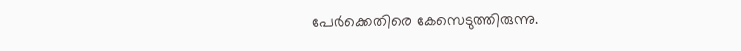പേർക്കെതിരെ കേസെടുത്തിരുന്നു.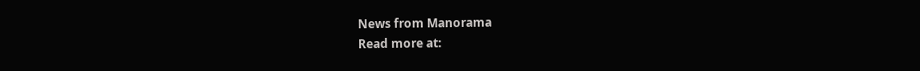News from Manorama
Read more at: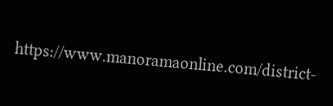https://www.manoramaonline.com/district-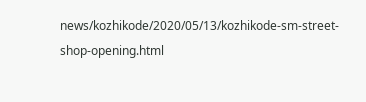news/kozhikode/2020/05/13/kozhikode-sm-street-shop-opening.html